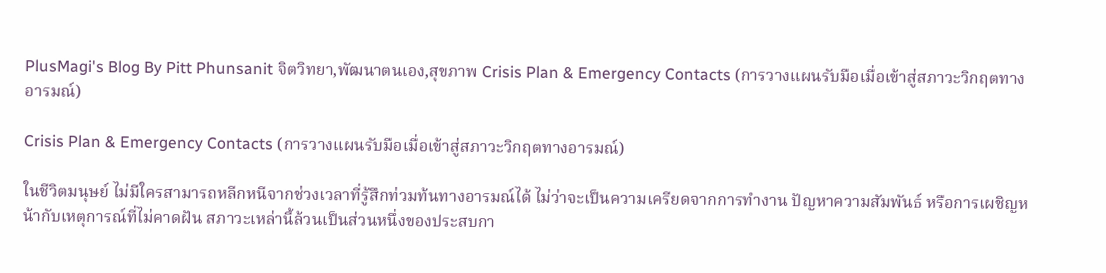PlusMagi's Blog By Pitt Phunsanit จิตวิทยา,พัฒนาตนเอง,สุขภาพ Crisis Plan & Emergency Contacts (การวางแผนรับมือเมื่อเข้าสู่สภาวะวิกฤตทางอารมณ์)

Crisis Plan & Emergency Contacts (การวางแผนรับมือเมื่อเข้าสู่สภาวะวิกฤตทางอารมณ์)

ในชีวิตมนุษย์ ไม่มีใครสามารถหลีกหนีจากช่วงเวลาที่รู้สึกท่วมท้นทางอารมณ์ได้ ไม่ว่าจะเป็นความเครียดจากการทำงาน ปัญหาความสัมพันธ์ หรือการเผชิญหน้ากับเหตุการณ์ที่ไม่คาดฝัน สภาวะเหล่านี้ล้วนเป็นส่วนหนึ่งของประสบกา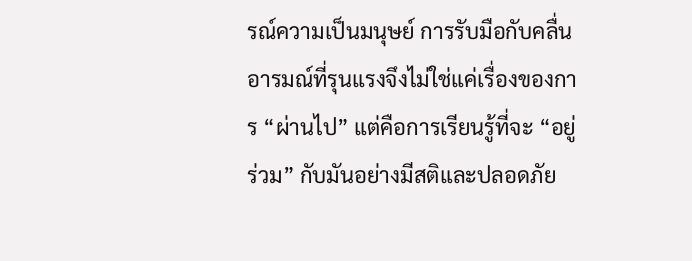รณ์ความเป็นมนุษย์ การรับมือกับคลื่นอารมณ์ที่รุนแรงจึงไม่ใช่แค่เรื่องของการ “ผ่านไป” แต่คือการเรียนรู้ที่จะ “อยู่ร่วม” กับมันอย่างมีสติและปลอดภัย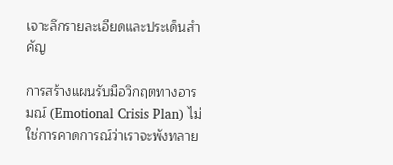เจาะลึกรายละเอียดและประเด็นสำคัญ

การสร้างแผนรับมือวิกฤตทางอารมณ์ (Emotional Crisis Plan) ไม่ใช่การคาดการณ์ว่าเราจะพังทลาย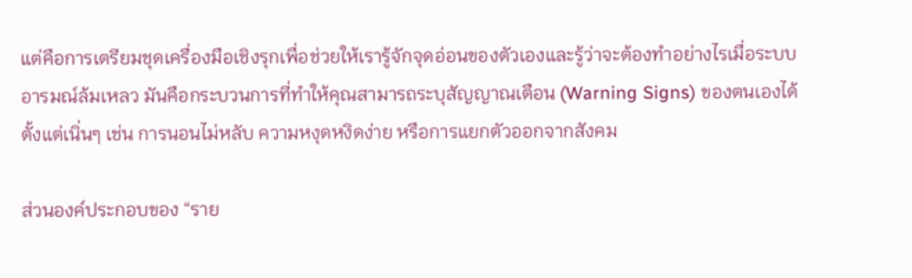แต่คือการเตรียมชุดเครื่องมือเชิงรุกเพื่อช่วยให้เรารู้จักจุดอ่อนของตัวเองและรู้ว่าจะต้องทำอย่างไรเมื่อระบบอารมณ์ล้มเหลว มันคือกระบวนการที่ทำให้คุณสามารถระบุสัญญาณเตือน (Warning Signs) ของตนเองได้ตั้งแต่เนิ่นๆ เช่น การนอนไม่หลับ ความหงุดหงิดง่าย หรือการแยกตัวออกจากสังคม

ส่วนองค์ประกอบของ “ราย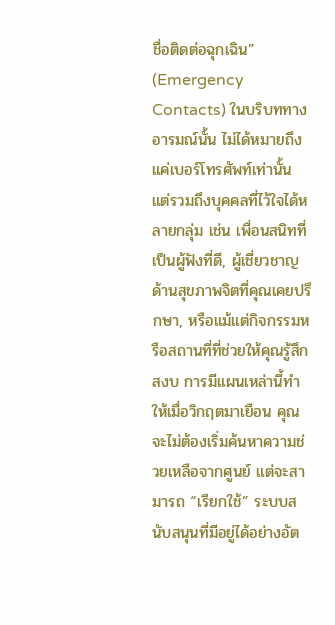ชื่อติดต่อฉุกเฉิน” (Emergency Contacts) ในบริบททางอารมณ์นั้น ไม่ได้หมายถึงแค่เบอร์โทรศัพท์เท่านั้น แต่รวมถึงบุคคลที่ไว้ใจได้หลายกลุ่ม เช่น เพื่อนสนิทที่เป็นผู้ฟังที่ดี, ผู้เชี่ยวชาญด้านสุขภาพจิตที่คุณเคยปรึกษา, หรือแม้แต่กิจกรรมหรือสถานที่ที่ช่วยให้คุณรู้สึกสงบ การมีแผนเหล่านี้ทำให้เมื่อวิกฤตมาเยือน คุณจะไม่ต้องเริ่มค้นหาความช่วยเหลือจากศูนย์ แต่จะสามารถ “เรียกใช้” ระบบสนับสนุนที่มีอยู่ได้อย่างอัต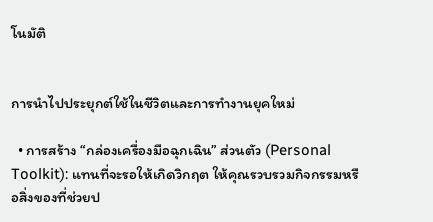โนมัติ


การนำไปประยุกต์ใช้ในชีวิตและการทำงานยุคใหม่

  • การสร้าง “กล่องเครื่องมือฉุกเฉิน” ส่วนตัว (Personal Toolkit): แทนที่จะรอให้เกิดวิกฤต ให้คุณรวบรวมกิจกรรมหรือสิ่งของที่ช่วยป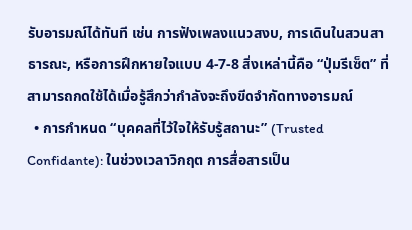รับอารมณ์ได้ทันที เช่น การฟังเพลงแนวสงบ, การเดินในสวนสาธารณะ, หรือการฝึกหายใจแบบ 4-7-8 สิ่งเหล่านี้คือ “ปุ่มรีเซ็ต” ที่สามารถกดใช้ได้เมื่อรู้สึกว่ากำลังจะถึงขีดจำกัดทางอารมณ์
  • การกำหนด “บุคคลที่ไว้ใจให้รับรู้สถานะ” (Trusted Confidante): ในช่วงเวลาวิกฤต การสื่อสารเป็น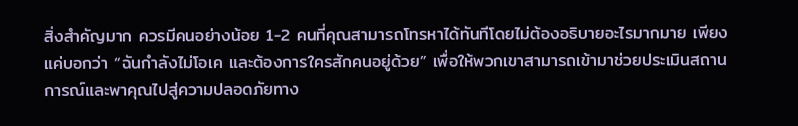สิ่งสำคัญมาก ควรมีคนอย่างน้อย 1-2 คนที่คุณสามารถโทรหาได้ทันทีโดยไม่ต้องอธิบายอะไรมากมาย เพียงแค่บอกว่า “ฉันกำลังไม่โอเค และต้องการใครสักคนอยู่ด้วย” เพื่อให้พวกเขาสามารถเข้ามาช่วยประเมินสถานการณ์และพาคุณไปสู่ความปลอดภัยทาง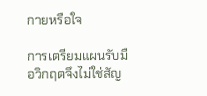กายหรือใจ

การเตรียมแผนรับมือวิกฤตจึงไม่ใช่สัญ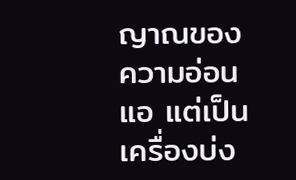ญาณของความอ่อนแอ แต่เป็นเครื่องบ่ง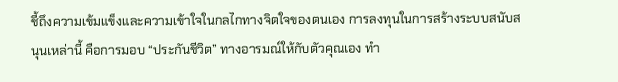ชี้ถึงความเข้มแข็งและความเข้าใจในกลไกทางจิตใจของตนเอง การลงทุนในการสร้างระบบสนับสนุนเหล่านี้ คือการมอบ “ประกันชีวิต” ทางอารมณ์ให้กับตัวคุณเอง ทำ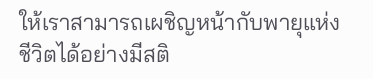ให้เราสามารถเผชิญหน้ากับพายุแห่งชีวิตได้อย่างมีสติ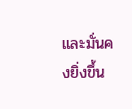และมั่นคงยิ่งขึ้น